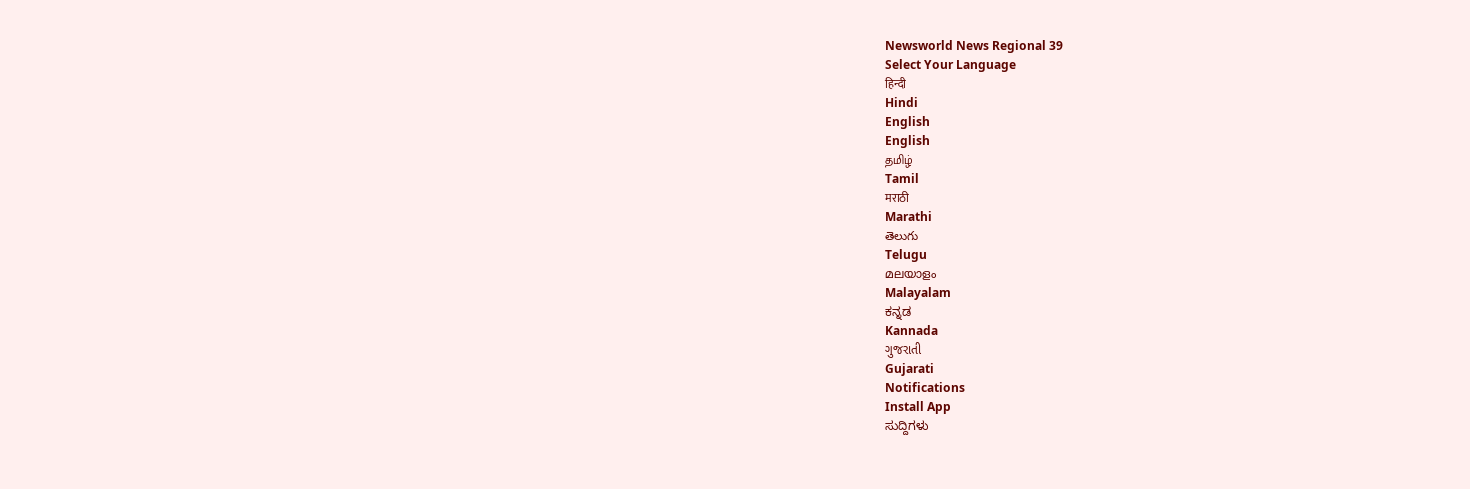Newsworld News Regional 39
Select Your Language
हिन्दी
Hindi
English
English
தமிழ்
Tamil
मराठी
Marathi
తెలుగు
Telugu
മലയാളം
Malayalam
ಕನ್ನಡ
Kannada
ગુજરાતી
Gujarati
Notifications
Install App
ಸುದ್ದಿಗಳು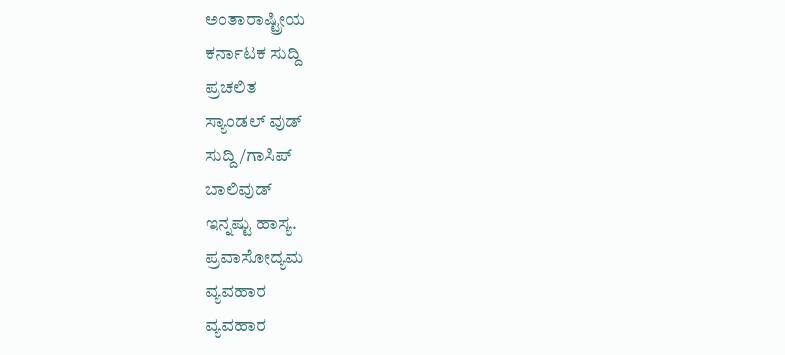ಅಂತಾರಾಷ್ಟ್ರೀಯ
ಕರ್ನಾಟಕ ಸುದ್ದಿ
ಪ್ರಚಲಿತ
ಸ್ಯಾಂಡಲ್ ವುಡ್
ಸುದ್ದಿ/ಗಾಸಿಪ್
ಬಾಲಿವುಡ್
ಇನ್ನಷ್ಟು ಹಾಸ್ಯ.
ಪ್ರವಾಸೋದ್ಯಮ
ವ್ಯವಹಾರ
ವ್ಯವಹಾರ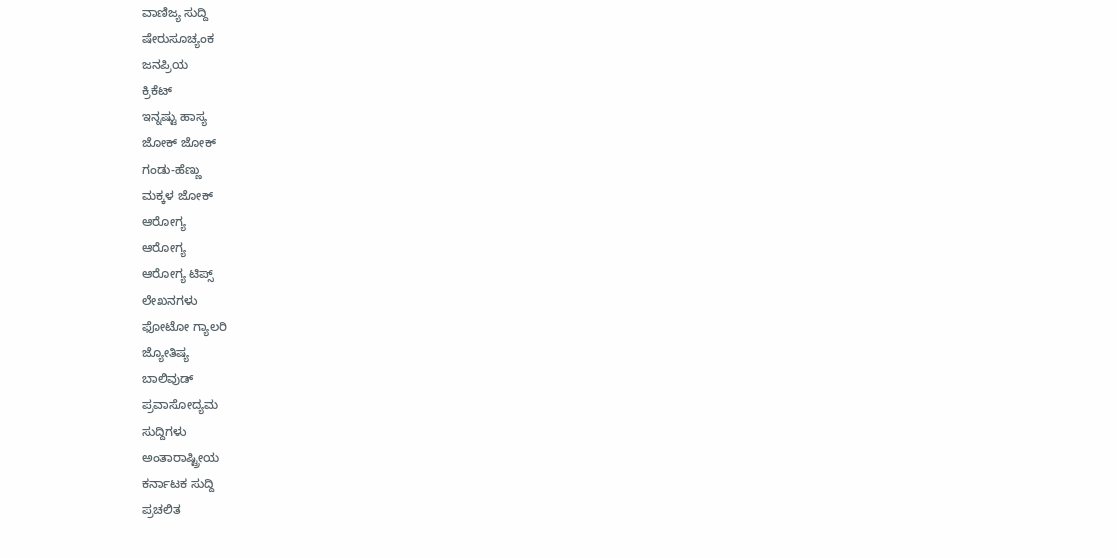ವಾಣಿಜ್ಯ ಸುದ್ದಿ
ಷೇರುಸೂಚ್ಯಂಕ
ಜನಪ್ರಿಯ
ಕ್ರಿಕೆಟ್
ಇನ್ನಷ್ಟು ಹಾಸ್ಯ
ಜೋಕ್ ಜೋಕ್
ಗಂಡು-ಹೆಣ್ಣು
ಮಕ್ಕಳ ಜೋಕ್
ಆರೋಗ್ಯ
ಆರೋಗ್ಯ
ಆರೋಗ್ಯ ಟಿಪ್ಸ್
ಲೇಖನಗಳು
ಫೋಟೋ ಗ್ಯಾಲರಿ
ಜ್ಯೋತಿಷ್ಯ
ಬಾಲಿವುಡ್
ಪ್ರವಾಸೋದ್ಯಮ
ಸುದ್ದಿಗಳು
ಅಂತಾರಾಷ್ಟ್ರೀಯ
ಕರ್ನಾಟಕ ಸುದ್ದಿ
ಪ್ರಚಲಿತ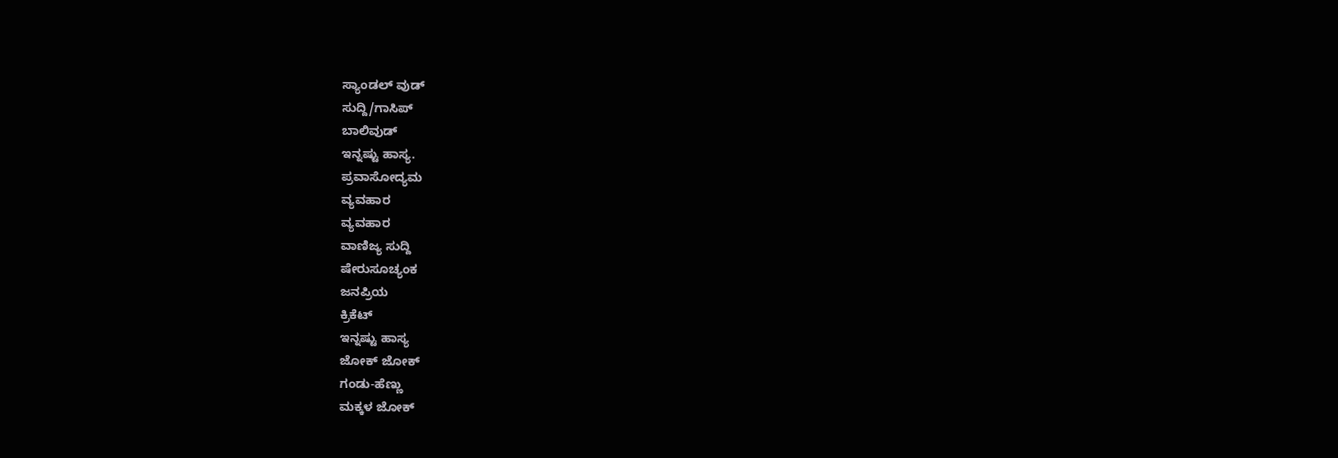ಸ್ಯಾಂಡಲ್ ವುಡ್
ಸುದ್ದಿ/ಗಾಸಿಪ್
ಬಾಲಿವುಡ್
ಇನ್ನಷ್ಟು ಹಾಸ್ಯ.
ಪ್ರವಾಸೋದ್ಯಮ
ವ್ಯವಹಾರ
ವ್ಯವಹಾರ
ವಾಣಿಜ್ಯ ಸುದ್ದಿ
ಷೇರುಸೂಚ್ಯಂಕ
ಜನಪ್ರಿಯ
ಕ್ರಿಕೆಟ್
ಇನ್ನಷ್ಟು ಹಾಸ್ಯ
ಜೋಕ್ ಜೋಕ್
ಗಂಡು-ಹೆಣ್ಣು
ಮಕ್ಕಳ ಜೋಕ್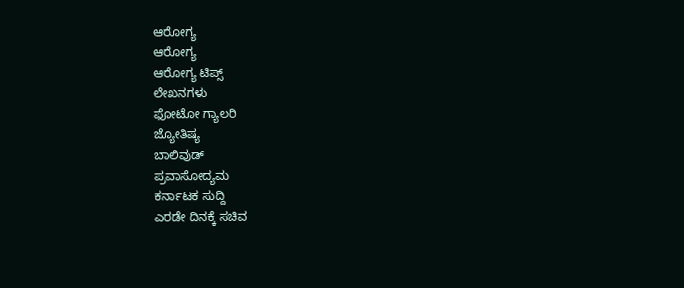ಆರೋಗ್ಯ
ಆರೋಗ್ಯ
ಆರೋಗ್ಯ ಟಿಪ್ಸ್
ಲೇಖನಗಳು
ಫೋಟೋ ಗ್ಯಾಲರಿ
ಜ್ಯೋತಿಷ್ಯ
ಬಾಲಿವುಡ್
ಪ್ರವಾಸೋದ್ಯಮ
ಕರ್ನಾಟಕ ಸುದ್ದಿ
ಎರಡೇ ದಿನಕ್ಕೆ ಸಚಿವ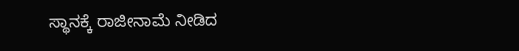ಸ್ಥಾನಕ್ಕೆ ರಾಜೀನಾಮೆ ನೀಡಿದ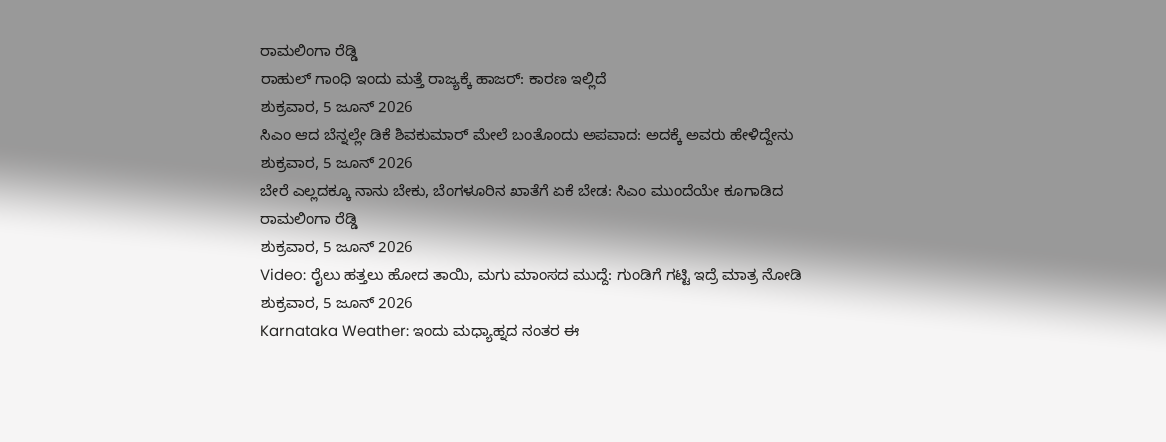ರಾಮಲಿಂಗಾ ರೆಡ್ಡಿ
ರಾಹುಲ್ ಗಾಂಧಿ ಇಂದು ಮತ್ತೆ ರಾಜ್ಯಕ್ಕೆ ಹಾಜರ್: ಕಾರಣ ಇಲ್ಲಿದೆ
ಶುಕ್ರವಾರ, 5 ಜೂನ್ 2026
ಸಿಎಂ ಆದ ಬೆನ್ನಲ್ಲೇ ಡಿಕೆ ಶಿವಕುಮಾರ್ ಮೇಲೆ ಬಂತೊಂದು ಅಪವಾದ: ಅದಕ್ಕೆ ಅವರು ಹೇಳಿದ್ದೇನು
ಶುಕ್ರವಾರ, 5 ಜೂನ್ 2026
ಬೇರೆ ಎಲ್ಲದಕ್ಕೂ ನಾನು ಬೇಕು, ಬೆಂಗಳೂರಿನ ಖಾತೆಗೆ ಏಕೆ ಬೇಡ: ಸಿಎಂ ಮುಂದೆಯೇ ಕೂಗಾಡಿದ ರಾಮಲಿಂಗಾ ರೆಡ್ಡಿ
ಶುಕ್ರವಾರ, 5 ಜೂನ್ 2026
Video: ರೈಲು ಹತ್ತಲು ಹೋದ ತಾಯಿ, ಮಗು ಮಾಂಸದ ಮುದ್ದೆ: ಗುಂಡಿಗೆ ಗಟ್ಟಿ ಇದ್ರೆ ಮಾತ್ರ ನೋಡಿ
ಶುಕ್ರವಾರ, 5 ಜೂನ್ 2026
Karnataka Weather: ಇಂದು ಮಧ್ಯಾಹ್ನದ ನಂತರ ಈ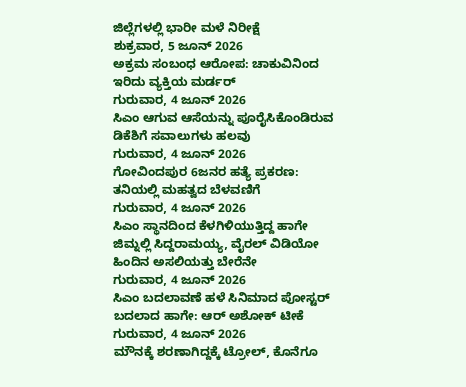ಜಿಲ್ಲೆಗಳಲ್ಲಿ ಭಾರೀ ಮಳೆ ನಿರೀಕ್ಷೆ
ಶುಕ್ರವಾರ, 5 ಜೂನ್ 2026
ಅಕ್ರಮ ಸಂಬಂಧ ಆರೋಪ: ಚಾಕುವಿನಿಂದ ಇರಿದು ವ್ಯಕ್ತಿಯ ಮರ್ಡರ್
ಗುರುವಾರ, 4 ಜೂನ್ 2026
ಸಿಎಂ ಆಗುವ ಆಸೆಯನ್ನು ಪೂರೈಸಿಕೊಂಡಿರುವ ಡಿಕೆಶಿಗೆ ಸವಾಲುಗಳು ಹಲವು
ಗುರುವಾರ, 4 ಜೂನ್ 2026
ಗೋವಿಂದಪುರ 6ಜನರ ಹತ್ಯೆ ಪ್ರಕರಣ: ತನಿಯಲ್ಲಿ ಮಹತ್ವದ ಬೆಳವಣಿಗೆ
ಗುರುವಾರ, 4 ಜೂನ್ 2026
ಸಿಎಂ ಸ್ಥಾನದಿಂದ ಕೆಳಗಿಳಿಯುತ್ತಿದ್ದ ಹಾಗೇ ಜಿಮ್ನಲ್ಲಿ ಸಿದ್ದರಾಮಯ್ಯ, ವೈರಲ್ ವಿಡಿಯೋ ಹಿಂದಿನ ಅಸಲಿಯತ್ತು ಬೇರೆನೇ
ಗುರುವಾರ, 4 ಜೂನ್ 2026
ಸಿಎಂ ಬದಲಾವಣೆ ಹಳೆ ಸಿನಿಮಾದ ಪೋಸ್ಟರ್ ಬದಲಾದ ಹಾಗೇ: ಆರ್ ಅಶೋಕ್ ಟೀಕೆ
ಗುರುವಾರ, 4 ಜೂನ್ 2026
ಮೌನಕ್ಕೆ ಶರಣಾಗಿದ್ದಕ್ಕೆ ಟ್ರೋಲ್, ಕೊನೆಗೂ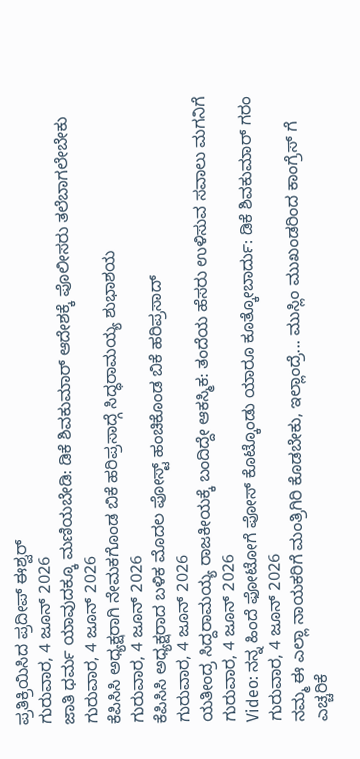ಪ್ರತಿಕ್ರಿಯಿಸಿದ ಪ್ರದೀಪ್ ಈಶ್ವರ್
ಗುರುವಾರ, 4 ಜೂನ್ 2026
ಜಾತಿ ಧರ್ಮ ಯಾವುದಕ್ಕೂ ಮಣಿಯಬೇಡಿ: ಡಿಕೆ ಶಿವಕುಮಾರ್ ಆದೇಶಕ್ಕೆ ಪೊಲೀಸರು ತಲೆಬಾಗಲೇಬೇಕು
ಗುರುವಾರ, 4 ಜೂನ್ 2026
ಕೆಪಿಸಿಸಿ ಅಧ್ಯಕ್ಷರಾಗಿ ನೇಮಕಗೊಂಡ ಬಿಕೆ ಹರಿಪ್ರಸಾದ್ಗೆ ಸಿದ್ಧರಾಮಯ್ಯ ಶುಭಾಶಯ
ಗುರುವಾರ, 4 ಜೂನ್ 2026
ಕೆಪಿಸಿಸಿ ಅಧ್ಯಕ್ಷರಾದ ಬಳಿಕ ಮೊದಲ ಪೋಸ್ಟ್ ಹಂಚಿಕೊಂಡ ಬಿಕೆ ಹರಿಪ್ರಸಾದ್
ಗುರುವಾರ, 4 ಜೂನ್ 2026
ಯತೀಂದ್ರ ಸಿದ್ದರಾಮಯ್ಯ ರಾಜಕೀಯಕ್ಕೆ ಬಂದಿದ್ದೇ ಆಕಸ್ಮಿಕ: ತಂದೆಯ ಹೆಸರು ಉಳಿಸುವ ಸವಾಲು ಮಗನಿಗೆ
ಗುರುವಾರ, 4 ಜೂನ್ 2026
Video: ನನ್ನ ಹಿಂದೆ ಫೋಟೋಗೆ ಪೋಸ್ ಕೊಟ್ಕೊಂಡು ಯಾರೂ ಕೂತ್ಕೋಬಾರ್ದು: ಡಿಕೆ ಶಿವಕುಮಾರ್ ಗರಂ
ಗುರುವಾರ, 4 ಜೂನ್ 2026
ನಮ್ಮ ಈ ಎಲ್ಲಾ ನಾಯಕರಿಗೆ ಮಂತ್ರಿಗಿರಿ ಕೊಡಬೇಕು, ಇಲ್ಲಾಂದ್ರೆ... ಮುಸ್ಲಿಂ ಮುಖಂಡರಿಂದ ಕಾಂಗ್ರೆಸ್ ಗೆ ಎಚ್ಚರಿಕೆ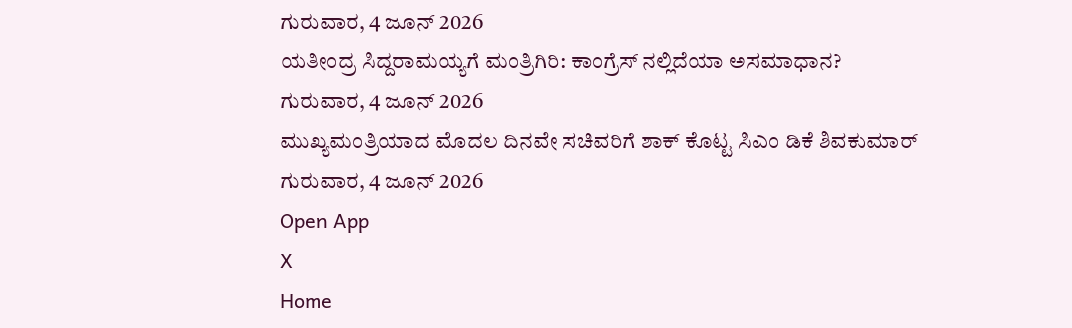ಗುರುವಾರ, 4 ಜೂನ್ 2026
ಯತೀಂದ್ರ ಸಿದ್ದರಾಮಯ್ಯಗೆ ಮಂತ್ರಿಗಿರಿ: ಕಾಂಗ್ರೆಸ್ ನಲ್ಲಿದೆಯಾ ಅಸಮಾಧಾನ?
ಗುರುವಾರ, 4 ಜೂನ್ 2026
ಮುಖ್ಯಮಂತ್ರಿಯಾದ ಮೊದಲ ದಿನವೇ ಸಚಿವರಿಗೆ ಶಾಕ್ ಕೊಟ್ಟ ಸಿಎಂ ಡಿಕೆ ಶಿವಕುಮಾರ್
ಗುರುವಾರ, 4 ಜೂನ್ 2026
Open App
X
Home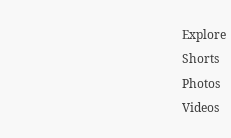Explore
Shorts
Photos
Videos